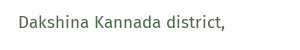Dakshina Kannada district,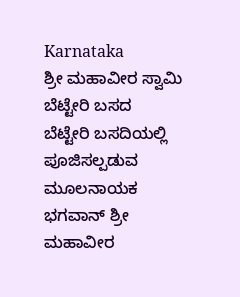Karnataka
ಶ್ರೀ ಮಹಾವೀರ ಸ್ವಾಮಿ
ಬೆಟ್ಟೇರಿ ಬಸದ
ಬೆಟ್ಟೇರಿ ಬಸದಿಯಲ್ಲಿ ಪೂಜಿಸಲ್ಪಡುವ ಮೂಲನಾಯಕ ಭಗವಾನ್ ಶ್ರೀ ಮಹಾವೀರ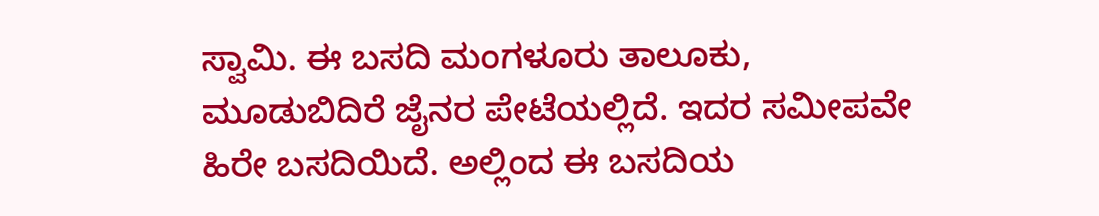ಸ್ವಾಮಿ. ಈ ಬಸದಿ ಮಂಗಳೂರು ತಾಲೂಕು, ಮೂಡುಬಿದಿರೆ ಜೈನರ ಪೇಟೆಯಲ್ಲಿದೆ. ಇದರ ಸಮೀಪವೇ ಹಿರೇ ಬಸದಿಯಿದೆ. ಅಲ್ಲಿಂದ ಈ ಬಸದಿಯ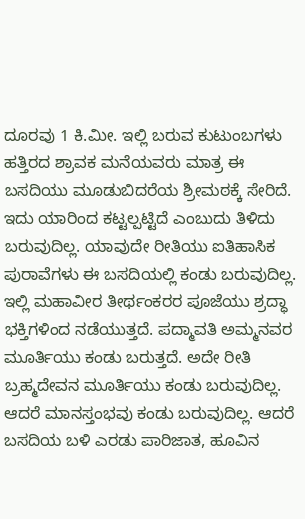ದೂರವು 1 ಕಿ.ಮೀ. ಇಲ್ಲಿ ಬರುವ ಕುಟುಂಬಗಳು ಹತ್ತಿರದ ಶ್ರಾವಕ ಮನೆಯವರು ಮಾತ್ರ ಈ ಬಸದಿಯು ಮೂಡುಬಿದರೆಯ ಶ್ರೀಮಠಕ್ಕೆ ಸೇರಿದೆ. ಇದು ಯಾರಿಂದ ಕಟ್ಟಲ್ಪಟ್ಟಿದೆ ಎಂಬುದು ತಿಳಿದು ಬರುವುದಿಲ್ಲ. ಯಾವುದೇ ರೀತಿಯು ಐತಿಹಾಸಿಕ ಪುರಾವೆಗಳು ಈ ಬಸದಿಯಲ್ಲಿ ಕಂಡು ಬರುವುದಿಲ್ಲ.
ಇಲ್ಲಿ ಮಹಾವೀರ ತೀರ್ಥಂಕರರ ಪೂಜೆಯು ಶ್ರದ್ಧಾ ಭಕ್ತಿಗಳಿಂದ ನಡೆಯುತ್ತದೆ. ಪದ್ಮಾವತಿ ಅಮ್ಮನವರ ಮೂರ್ತಿಯು ಕಂಡು ಬರುತ್ತದೆ. ಅದೇ ರೀತಿ ಬ್ರಹ್ಮದೇವನ ಮೂರ್ತಿಯು ಕಂಡು ಬರುವುದಿಲ್ಲ. ಆದರೆ ಮಾನಸ್ತಂಭವು ಕಂಡು ಬರುವುದಿಲ್ಲ. ಆದರೆ ಬಸದಿಯ ಬಳಿ ಎರಡು ಪಾರಿಜಾತ, ಹೂವಿನ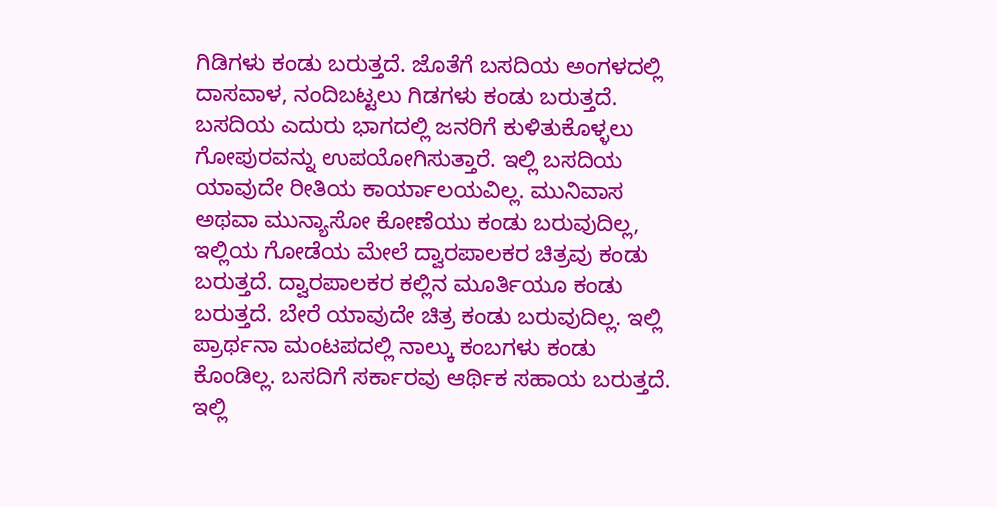ಗಿಡಿಗಳು ಕಂಡು ಬರುತ್ತದೆ. ಜೊತೆಗೆ ಬಸದಿಯ ಅಂಗಳದಲ್ಲಿ ದಾಸವಾಳ, ನಂದಿಬಟ್ಟಲು ಗಿಡಗಳು ಕಂಡು ಬರುತ್ತದೆ. ಬಸದಿಯ ಎದುರು ಭಾಗದಲ್ಲಿ ಜನರಿಗೆ ಕುಳಿತುಕೊಳ್ಳಲು ಗೋಪುರವನ್ನು ಉಪಯೋಗಿಸುತ್ತಾರೆ. ಇಲ್ಲಿ ಬಸದಿಯ ಯಾವುದೇ ರೀತಿಯ ಕಾರ್ಯಾಲಯವಿಲ್ಲ. ಮುನಿವಾಸ ಅಥವಾ ಮುನ್ಯಾಸೋ ಕೋಣೆಯು ಕಂಡು ಬರುವುದಿಲ್ಲ, ಇಲ್ಲಿಯ ಗೋಡೆಯ ಮೇಲೆ ದ್ವಾರಪಾಲಕರ ಚಿತ್ರವು ಕಂಡು ಬರುತ್ತದೆ. ದ್ವಾರಪಾಲಕರ ಕಲ್ಲಿನ ಮೂರ್ತಿಯೂ ಕಂಡು ಬರುತ್ತದೆ. ಬೇರೆ ಯಾವುದೇ ಚಿತ್ರ ಕಂಡು ಬರುವುದಿಲ್ಲ. ಇಲ್ಲಿ ಪ್ರಾರ್ಥನಾ ಮಂಟಪದಲ್ಲಿ ನಾಲ್ಕು ಕಂಬಗಳು ಕಂಡು ಕೊಂಡಿಲ್ಲ. ಬಸದಿಗೆ ಸರ್ಕಾರವು ಆರ್ಥಿಕ ಸಹಾಯ ಬರುತ್ತದೆ. ಇಲ್ಲಿ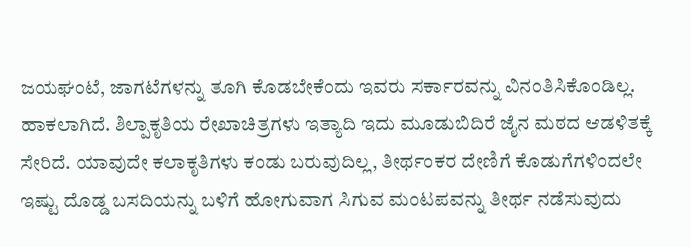ಜಯಘಂಟೆ, ಜಾಗಟೆಗಳನ್ನು ತೂಗಿ ಕೊಡಬೇಕೆಂದು ಇವರು ಸರ್ಕಾರವನ್ನು ವಿನಂತಿಸಿಕೊಂಡಿಲ್ಲ. ಹಾಕಲಾಗಿದೆ. ಶಿಲ್ಪಾಕೃತಿಯ ರೇಖಾಚಿತ್ರಗಳು ಇತ್ಯಾದಿ ಇದು ಮೂಡುಬಿದಿರೆ ಜೈನ ಮಠದ ಆಡಳಿತಕ್ಕೆ ಸೇರಿದೆ. ಯಾವುದೇ ಕಲಾಕೃತಿಗಳು ಕಂಡು ಬರುವುದಿಲ್ಲ, ತೀರ್ಥಂಕರ ದೇಣಿಗೆ ಕೊಡುಗೆಗಳಿಂದಲೇ ಇಷ್ಟು ದೊಡ್ಡ ಬಸದಿಯನ್ನು ಬಳಿಗೆ ಹೋಗುವಾಗ ಸಿಗುವ ಮಂಟಪವನ್ನು ತೀರ್ಥ ನಡೆಸುವುದು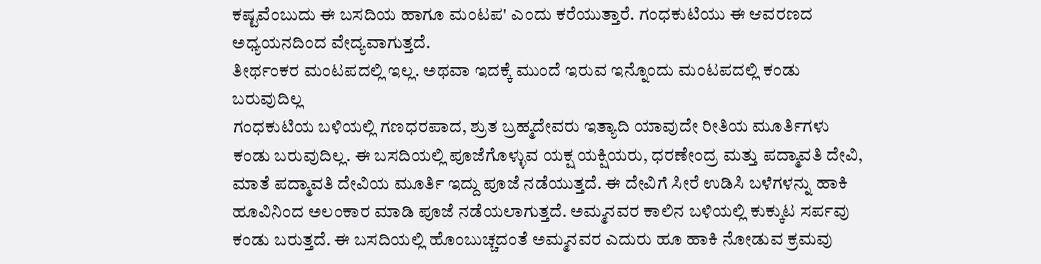ಕಷ್ಟವೆಂಬುದು ಈ ಬಸದಿಯ ಹಾಗೂ ಮಂಟಪ' ಎಂದು ಕರೆಯುತ್ತಾರೆ. ಗಂಧಕುಟಿಯು ಈ ಆವರಣದ ಅಧ್ಯಯನದಿಂದ ವೇದ್ಯವಾಗುತ್ತದೆ.
ತೀರ್ಥಂಕರ ಮಂಟಪದಲ್ಲಿ ಇಲ್ಲ. ಅಥವಾ ಇದಕ್ಕೆ ಮುಂದೆ ಇರುವ ಇನ್ನೊಂದು ಮಂಟಪದಲ್ಲಿ ಕಂಡು ಬರುವುದಿಲ್ಲ
ಗಂಧಕುಟಿಯ ಬಳಿಯಲ್ಲಿ ಗಣಧರಪಾದ, ಶ್ರುತ ಬ್ರಹ್ಮದೇವರು ಇತ್ಯಾದಿ ಯಾವುದೇ ರೀತಿಯ ಮೂರ್ತಿಗಳು ಕಂಡು ಬರುವುದಿಲ್ಲ. ಈ ಬಸದಿಯಲ್ಲಿ ಪೂಜೆಗೊಳ್ಳುವ ಯಕ್ಷ ಯಕ್ಷಿಯರು, ಧರಣೇಂದ್ರ ಮತ್ತು ಪದ್ಮಾವತಿ ದೇವಿ, ಮಾತೆ ಪದ್ಮಾವತಿ ದೇವಿಯ ಮೂರ್ತಿ ಇದ್ದು ಪೂಜೆ ನಡೆಯುತ್ತದೆ. ಈ ದೇವಿಗೆ ಸೀರೆ ಉಡಿಸಿ ಬಳೆಗಳನ್ನು ಹಾಕಿ ಹೂವಿನಿಂದ ಅಲಂಕಾರ ಮಾಡಿ ಪೂಜೆ ನಡೆಯಲಾಗುತ್ತದೆ. ಅಮ್ಮನವರ ಕಾಲಿನ ಬಳಿಯಲ್ಲಿ ಕುಕ್ಕುಟ ಸರ್ಪವು ಕಂಡು ಬರುತ್ತದೆ. ಈ ಬಸದಿಯಲ್ಲಿ ಹೊಂಬುಚ್ಚದಂತೆ ಅಮ್ಮನವರ ಎದುರು ಹೂ ಹಾಕಿ ನೋಡುವ ಕ್ರಮವು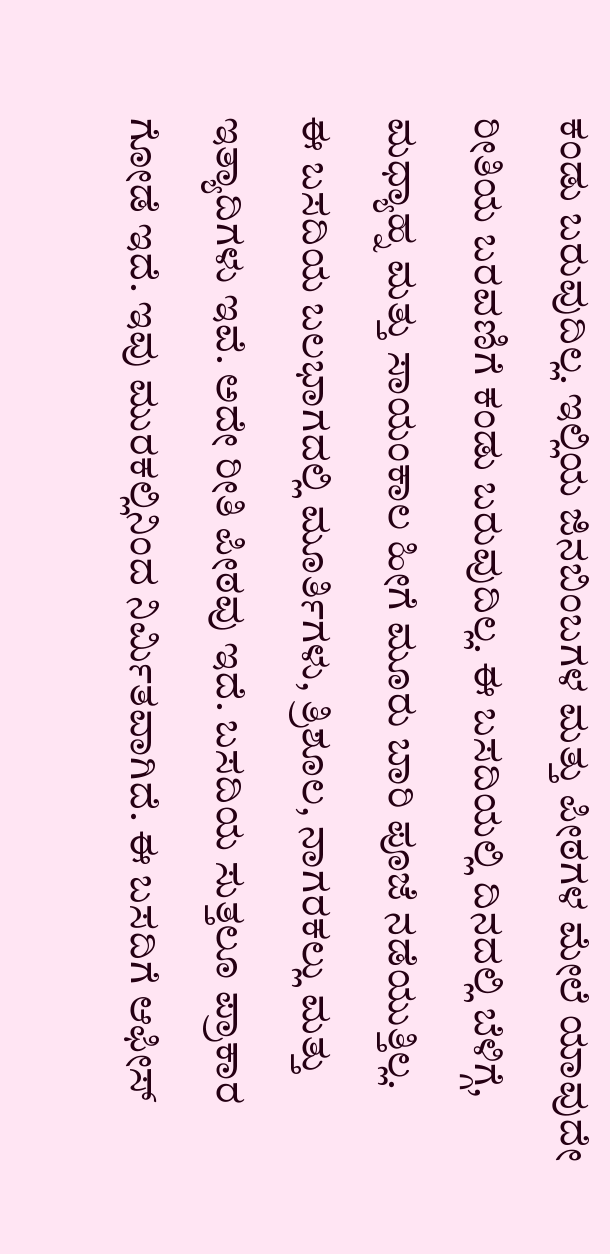ಕಂಡು ಬರುವುದಿಲ್ಲ. ಇಲ್ಲಿಯ ಜಿನಬಿಂಬಗಳ ಮತ್ತು ಪೀಠಗಳ ಮೇಲೆ ಯಾವುದೇ ರೀತಿಯ ಬರವಣಿಗೆ ಕಂಡು ಬರುವುದಿಲ್ಲ. ಈ ಬಸದಿಯಲ್ಲಿ ದಿನದಲ್ಲಿ ಬೆಳಿಗ್ಗೆ, ಮಧ್ಯಾಹ್ನ ಮತ್ತು ಸಾಯಂಕಾಲ ಹೀಗೆ ಮೂರು ಬಾರಿ ಪೂಜೆ ನಡೆಯುತ್ತಿಲ್ಲ.
ಈ ಬಸದಿಯ ಬಲಭಾಗದಲ್ಲಿ ಮೂರ್ತಿಗಳು, ತ್ರಿಶೂಲ, ನಾಗರಕಲ್ಲು ಮತ್ತು ಇತ್ಯಾದಿಗಳು ಇವೆ. ಅದೇ ರೀತಿ ಪೀಠವು ಇದೆ. ಬಸದಿಯ ಸುತ್ತಲೂ ಪ್ರಾಕಾರ ಗೋಡೆ ಇದೆ. ಇವು ಮುರಕಲ್ಲಿನಿಂದ ನಿರ್ಮಿತವಾಗಿದೆ. ಈ ಬಸದಿಗೆ ಆಫೀಸ್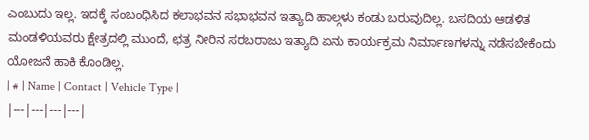ಎಂಬುದು ಇಲ್ಲ. ಇದಕ್ಕೆ ಸಂಬಂಧಿಸಿದ ಕಲಾಭವನ ಸಭಾಭವನ ಇತ್ಯಾದಿ ಹಾಲ್ಗಳು ಕಂಡು ಬರುವುದಿಲ್ಲ. ಬಸದಿಯ ಆಡಳಿತ ಮಂಡಳಿಯವರು ಕ್ಷೇತ್ರದಲ್ಲಿ ಮುಂದೆ, ಛತ್ರ ನೀರಿನ ಸರಬರಾಜು ಇತ್ಯಾದಿ ಏನು ಕಾರ್ಯಕ್ರಮ ನಿರ್ಮಾಣಗಳನ್ನು ನಡೆಸಬೇಕೆಂದು ಯೋಜನೆ ಹಾಕಿ ಕೊಂಡಿಲ್ಲ.
| # | Name | Contact | Vehicle Type |
|---|---|---|---|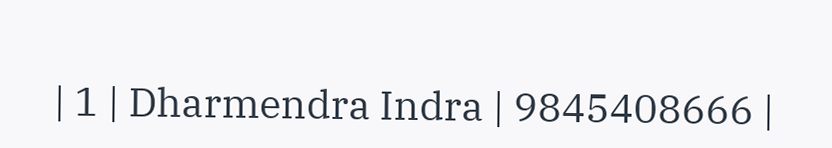| 1 | Dharmendra Indra | 9845408666 |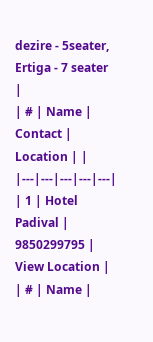dezire - 5seater, Ertiga - 7 seater |
| # | Name | Contact | Location | |
|---|---|---|---|---|
| 1 | Hotel Padival | 9850299795 | View Location |
| # | Name |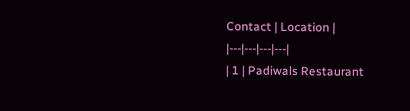Contact | Location |
|---|---|---|---|
| 1 | Padiwals Restaurant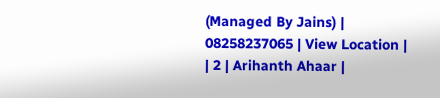(Managed By Jains) | 08258237065 | View Location |
| 2 | Arihanth Ahaar |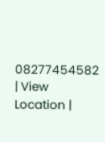08277454582 | View Location |